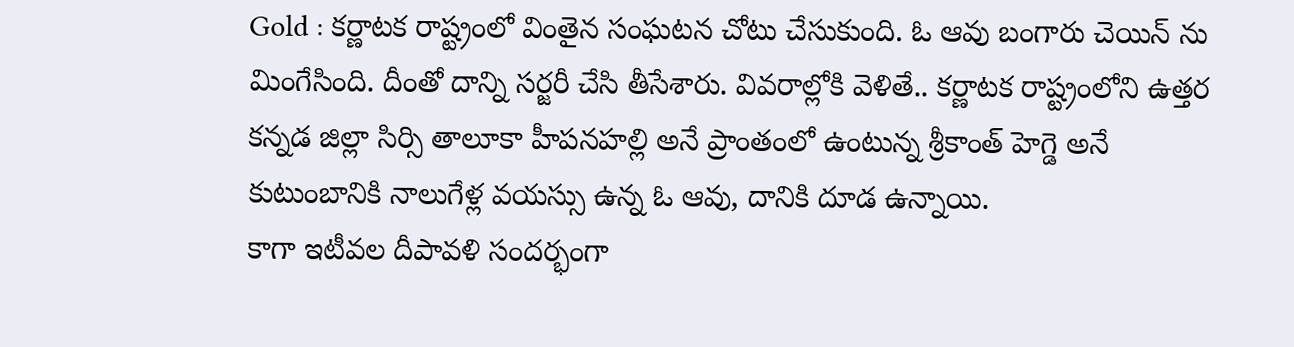Gold : కర్ణాటక రాష్ట్రంలో వింతైన సంఘటన చోటు చేసుకుంది. ఓ ఆవు బంగారు చెయిన్ ను మింగేసింది. దీంతో దాన్ని సర్జరీ చేసి తీసేశారు. వివరాల్లోకి వెళితే.. కర్ణాటక రాష్ట్రంలోని ఉత్తర కన్నడ జిల్లా సిర్సి తాలూకా హీపనహల్లి అనే ప్రాంతంలో ఉంటున్న శ్రీకాంత్ హెగ్డె అనే కుటుంబానికి నాలుగేళ్ల వయస్సు ఉన్న ఓ ఆవు, దానికి దూడ ఉన్నాయి.
కాగా ఇటీవల దీపావళి సందర్భంగా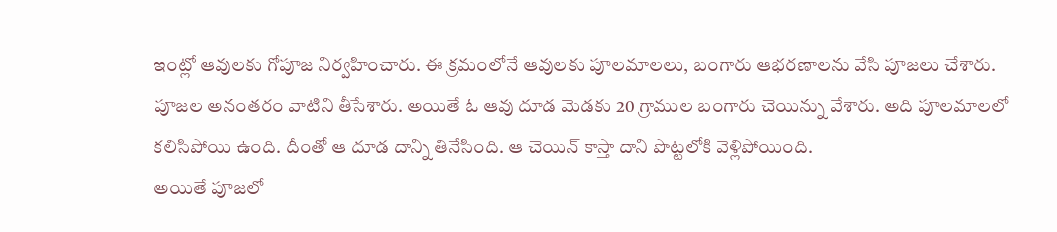ఇంట్లో ఆవులకు గోపూజ నిర్వహించారు. ఈ క్రమంలోనే ఆవులకు పూలమాలలు, బంగారు ఆభరణాలను వేసి పూజలు చేశారు. పూజల అనంతరం వాటిని తీసేశారు. అయితే ఓ ఆవు దూడ మెడకు 20 గ్రాముల బంగారు చెయిన్ను వేశారు. అది పూలమాలలో కలిసిపోయి ఉంది. దీంతో ఆ దూడ దాన్ని తినేసింది. ఆ చెయిన్ కాస్తా దాని పొట్టలోకి వెళ్లిపోయింది.
అయితే పూజలో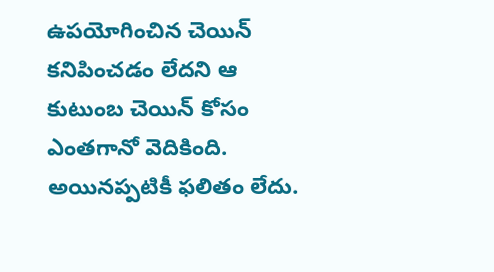ఉపయోగించిన చెయిన్ కనిపించడం లేదని ఆ కుటుంబ చెయిన్ కోసం ఎంతగానో వెదికింది. అయినప్పటికీ ఫలితం లేదు.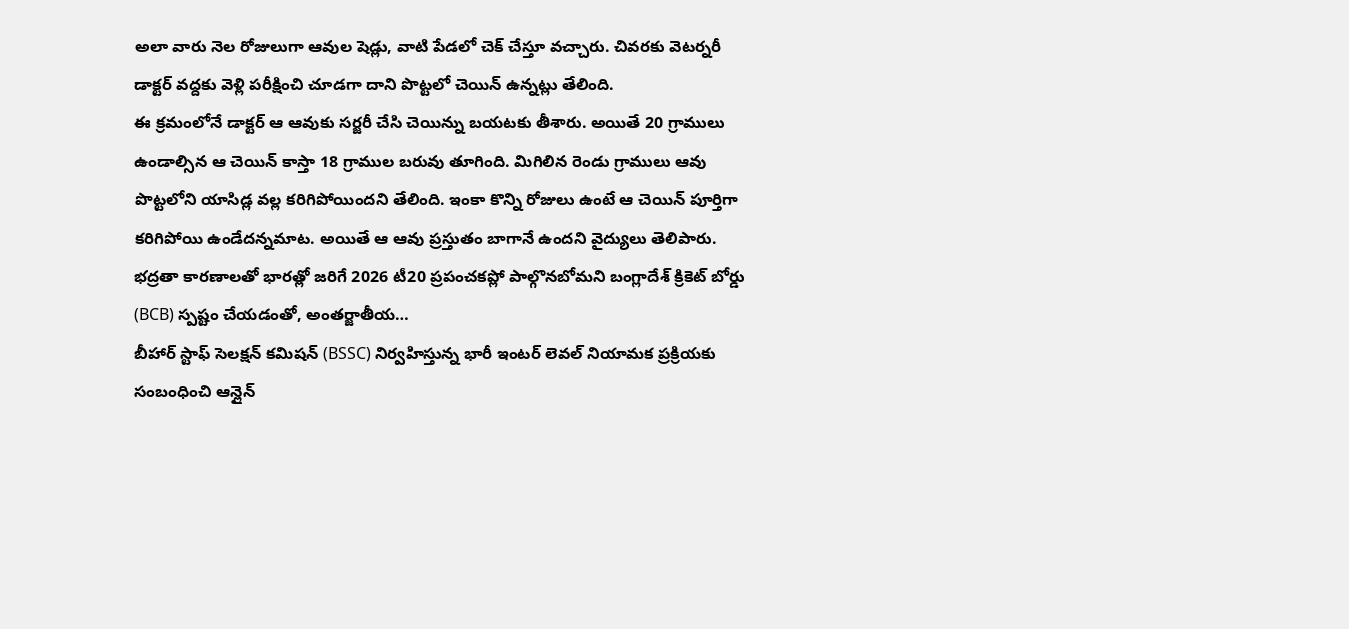అలా వారు నెల రోజులుగా ఆవుల షెడ్లు, వాటి పేడలో చెక్ చేస్తూ వచ్చారు. చివరకు వెటర్నరీ డాక్టర్ వద్దకు వెళ్లి పరీక్షించి చూడగా దాని పొట్టలో చెయిన్ ఉన్నట్లు తేలింది.
ఈ క్రమంలోనే డాక్టర్ ఆ ఆవుకు సర్జరీ చేసి చెయిన్ను బయటకు తీశారు. అయితే 20 గ్రాములు ఉండాల్సిన ఆ చెయిన్ కాస్తా 18 గ్రాముల బరువు తూగింది. మిగిలిన రెండు గ్రాములు ఆవు పొట్టలోని యాసిడ్ల వల్ల కరిగిపోయిందని తేలింది. ఇంకా కొన్ని రోజులు ఉంటే ఆ చెయిన్ పూర్తిగా కరిగిపోయి ఉండేదన్నమాట. అయితే ఆ ఆవు ప్రస్తుతం బాగానే ఉందని వైద్యులు తెలిపారు.
భద్రతా కారణాలతో భారత్లో జరిగే 2026 టీ20 ప్రపంచకప్లో పాల్గొనబోమని బంగ్లాదేశ్ క్రికెట్ బోర్డు (BCB) స్పష్టం చేయడంతో, అంతర్జాతీయ…
బీహార్ స్టాఫ్ సెలక్షన్ కమిషన్ (BSSC) నిర్వహిస్తున్న భారీ ఇంటర్ లెవల్ నియామక ప్రక్రియకు సంబంధించి ఆన్లైన్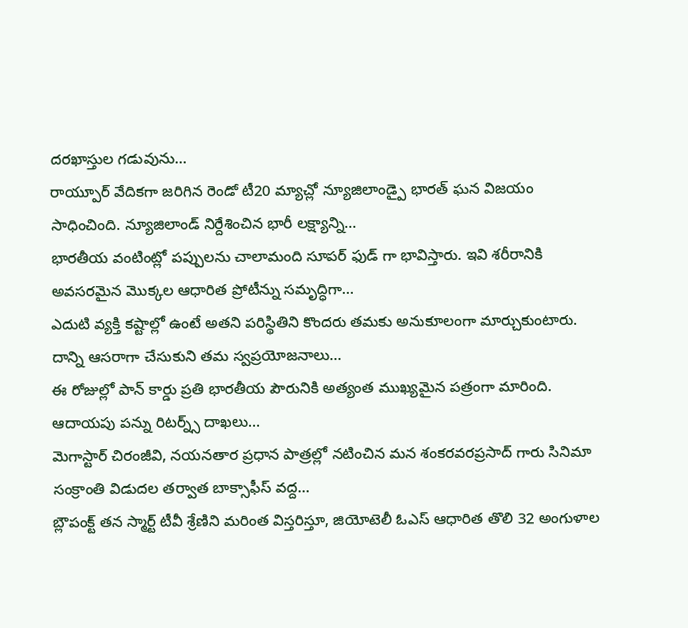దరఖాస్తుల గడువును…
రాయ్పూర్ వేదికగా జరిగిన రెండో టీ20 మ్యాచ్లో న్యూజిలాండ్పై భారత్ ఘన విజయం సాధించింది. న్యూజిలాండ్ నిర్దేశించిన భారీ లక్ష్యాన్ని…
భారతీయ వంటింట్లో పప్పులను చాలామంది సూపర్ ఫుడ్ గా భావిస్తారు. ఇవి శరీరానికి అవసరమైన మొక్కల ఆధారిత ప్రోటీన్ను సమృద్ధిగా…
ఎదుటి వ్యక్తి కష్టాల్లో ఉంటే అతని పరిస్థితిని కొందరు తమకు అనుకూలంగా మార్చుకుంటారు. దాన్ని ఆసరాగా చేసుకుని తమ స్వప్రయోజనాలు…
ఈ రోజుల్లో పాన్ కార్డు ప్రతి భారతీయ పౌరునికి అత్యంత ముఖ్యమైన పత్రంగా మారింది. ఆదాయపు పన్ను రిటర్న్స్ దాఖలు…
మెగాస్టార్ చిరంజీవి, నయనతార ప్రధాన పాత్రల్లో నటించిన మన శంకరవరప్రసాద్ గారు సినిమా సంక్రాంతి విడుదల తర్వాత బాక్సాఫీస్ వద్ద…
బ్లౌపంక్ట్ తన స్మార్ట్ టీవీ శ్రేణిని మరింత విస్తరిస్తూ, జియోటెలీ ఓఎస్ ఆధారిత తొలి 32 అంగుళాల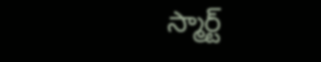స్మార్ట్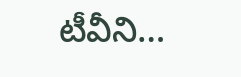టీవీని…